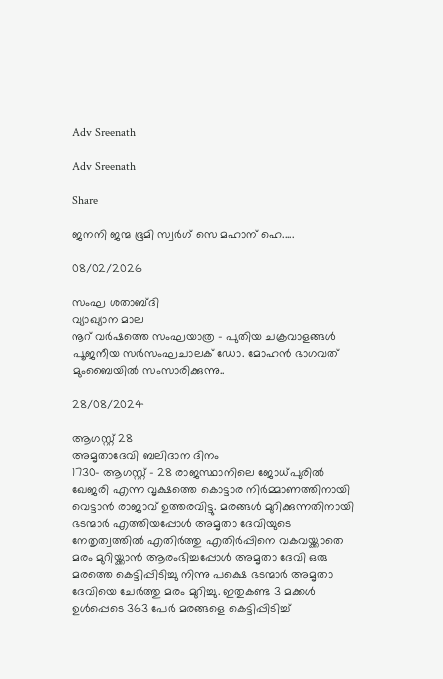Adv Sreenath

Adv Sreenath

Share

ജനനി ജന്മ ഭൂമി സ്വര്‍ഗ് സെ മഹാന് ഹെ.....

08/02/2026

സംഘ ശതാബ്ദി
വ്യാഖ്യാന മാല
നൂറ് വർഷത്തെ സംഘയാത്ര - പുതിയ ചക്രവാളങ്ങൾ
പൂജനീയ സർസംഘചാലക് ഡോ. മോഹൻ ഭാഗവത് മുംബൈയിൽ സംസാരിക്കുന്നു..

28/08/2024

ആഗസ്റ്റ് 28
അമൃതാദേവി ബലിദാന ദിനം
1730- ആഗസ്റ്റ് - 28 രാജസ്ഥാനിലെ ജോധ്പുരിൽ ഖേജരി എന്ന വൃക്ഷത്തെ കൊട്ടാര നിർമ്മാണത്തിനായി വെട്ടാൻ രാജാവ് ഉത്തരവിട്ടു. മരങ്ങൾ മുറിക്കുന്നതിനായി ഭടന്മാർ എത്തിയപ്പോൾ അമൃതാ ദേവിയുടെ നേതൃത്വത്തിൽ എതിർത്തു എതിർപ്പിനെ വകവയ്ക്കാതെ മരം മുറിയ്ക്കാൻ ആരംഭിച്ചപ്പോൾ അമൃതാ ദേവി ഒരു മരത്തെ കെട്ടിപ്പിടിച്ചു നിന്നു പക്ഷെ ഭടന്മാർ അമൃതാ ദേവിയെ ചേർത്തു മരം മുറിച്ചു. ഇതുകണ്ട 3 മക്കൾ ഉൾപ്പെടെ 363 പേർ മരങ്ങളെ കെട്ടിപ്പിടിച്ച്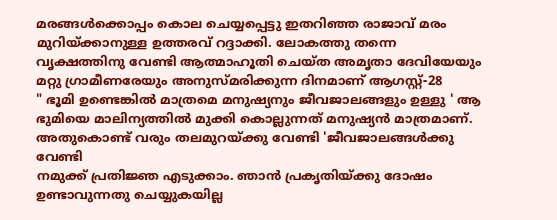മരങ്ങൾക്കൊപ്പം കൊല ചെയ്യപ്പെട്ടു ഇതറിഞ്ഞ രാജാവ് മരം മുറിയ്ക്കാനുള്ള ഉത്തരവ് റദ്ദാക്കി. ലോകത്തു തന്നെ വൃക്ഷത്തിനു വേണ്ടി ആത്മാഹൂതി ചെയ്ത അമൃതാ ദേവിയേയും മറ്റു ഗ്രാമീണരേയും അനുസ്മരിക്കുന്ന ദിനമാണ് ആഗസ്റ്റ്-28
" ഭൂമി ഉണ്ടെങ്കിൽ മാത്രമെ മനുഷ്യനും ജീവജാലങ്ങളും ഉള്ളു ' ആ ഭുമിയെ മാലിന്യത്തിൽ മുക്കി കൊല്ലുന്നത് മനുഷ്യൻ മാത്രമാണ്. അതുകൊണ്ട് വരും തലമുറയ്ക്കു വേണ്ടി 'ജീവജാലങ്ങൾക്കു വേണ്ടി
നമുക്ക് പ്രതിജ്ഞ എടുക്കാം. ഞാൻ പ്രകൃതിയ്ക്കു ദോഷം ഉണ്ടാവുന്നതു ചെയ്യുകയില്ല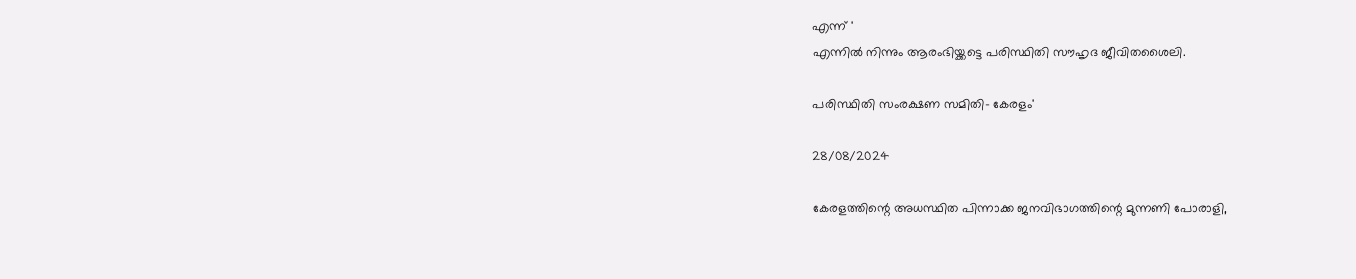എന്ന് '
എന്നിൽ നിന്നും ആരംഭിയ്ക്കട്ടെ പരിസ്ഥിതി സൗഹൃദ ജീവിതശൈലി.

പരിസ്ഥിതി സംരക്ഷണ സമിതി- കേരളം'

28/08/2024

കേരളത്തിന്റെ അധസ്ഥിത പിന്നാക്ക ജനവിഭാഗത്തിന്റെ മുന്നണി പോരാളി,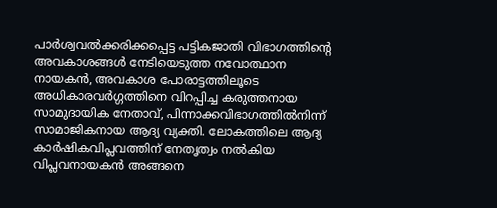പാര്‍ശ്വവല്‍ക്കരിക്കപ്പെട്ട പട്ടികജാതി വിഭാഗത്തിന്റെ അവകാശങ്ങള്‍ നേടിയെടുത്ത നവോത്ഥാന നായകന്‍, അവകാശ പോരാട്ടത്തിലൂടെ അധികാരവര്‍ഗ്ഗത്തിനെ വിറപ്പിച്ച കരുത്തനായ സാമുദായിക നേതാവ്, പിന്നാക്കവിഭാഗത്തില്‍നിന്ന് സാമാജികനായ ആദ്യ വ്യക്തി. ലോകത്തിലെ ആദ്യ കാര്‍ഷികവിപ്ലവത്തിന് നേതൃത്വം നല്‍കിയ വിപ്ലവനായകന്‍ അങ്ങനെ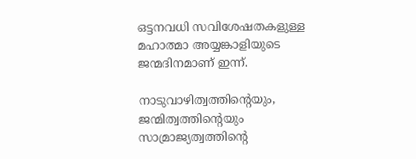ഒട്ടനവധി സവിശേഷതകളുള്ള മഹാത്മാ അയ്യങ്കാളിയുടെ ജന്മദിനമാണ് ഇന്ന്.

നാടുവാഴിത്വത്തിന്റെയും, ജന്മിത്വത്തിന്റെയും സാമ്രാജ്യത്വത്തിന്റെ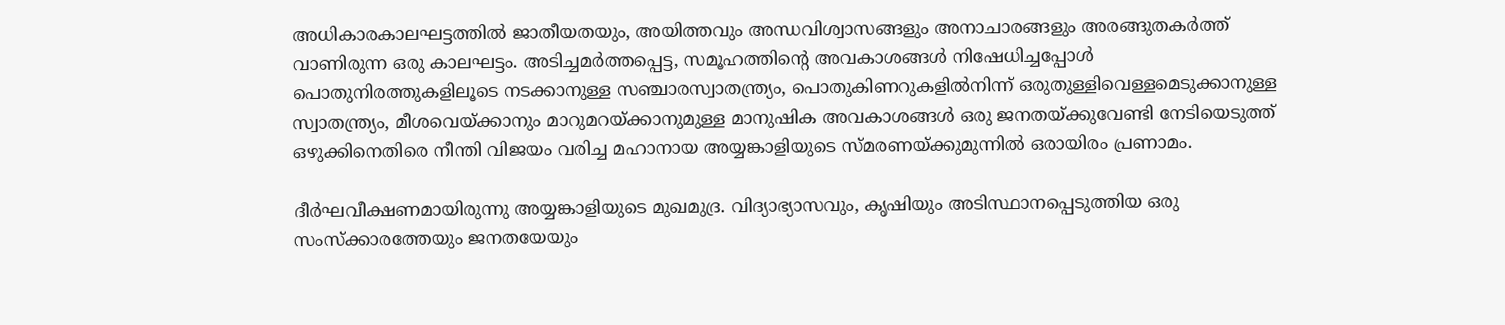അധികാരകാലഘട്ടത്തില്‍ ജാതീയതയും, അയിത്തവും അന്ധവിശ്വാസങ്ങളും അനാചാരങ്ങളും അരങ്ങുതകര്‍ത്ത് വാണിരുന്ന ഒരു കാലഘട്ടം. അടിച്ചമര്‍ത്തപ്പെട്ട, സമൂഹത്തിന്റെ അവകാശങ്ങള്‍ നിഷേധിച്ചപ്പോള്‍ പൊതുനിരത്തുകളിലൂടെ നടക്കാനുള്ള സഞ്ചാരസ്വാതന്ത്ര്യം, പൊതുകിണറുകളില്‍നിന്ന് ഒരുതുള്ളിവെള്ളമെടുക്കാനുള്ള സ്വാതന്ത്ര്യം, മീശവെയ്ക്കാനും മാറുമറയ്ക്കാനുമുള്ള മാനുഷിക അവകാശങ്ങള്‍ ഒരു ജനതയ്ക്കുവേണ്ടി നേടിയെടുത്ത് ഒഴുക്കിനെതിരെ നീന്തി വിജയം വരിച്ച മഹാനായ അയ്യങ്കാളിയുടെ സ്മരണയ്ക്കുമുന്നില്‍ ഒരായിരം പ്രണാമം.

ദീര്‍ഘവീക്ഷണമായിരുന്നു അയ്യങ്കാളിയുടെ മുഖമുദ്ര. വിദ്യാഭ്യാസവും, കൃഷിയും അടിസ്ഥാനപ്പെടുത്തിയ ഒരു സംസ്‌ക്കാരത്തേയും ജനതയേയും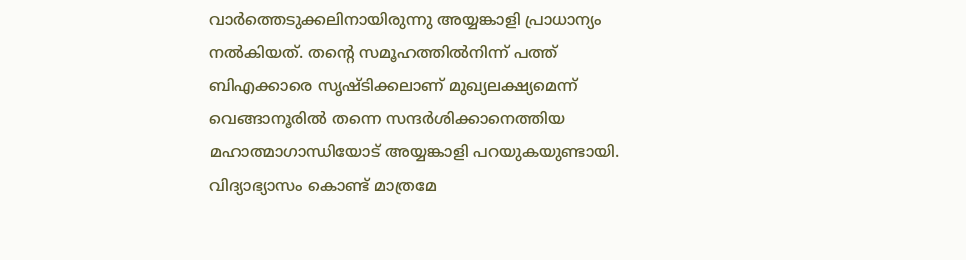വാര്‍ത്തെടുക്കലിനായിരുന്നു അയ്യങ്കാളി പ്രാധാന്യം നല്‍കിയത്. തന്റെ സമൂഹത്തില്‍നിന്ന് പത്ത് ബിഎക്കാരെ സൃഷ്ടിക്കലാണ് മുഖ്യലക്ഷ്യമെന്ന് വെങ്ങാനൂരില്‍ തന്നെ സന്ദര്‍ശിക്കാനെത്തിയ മഹാത്മാഗാന്ധിയോട് അയ്യങ്കാളി പറയുകയുണ്ടായി. വിദ്യാഭ്യാസം കൊണ്ട് മാത്രമേ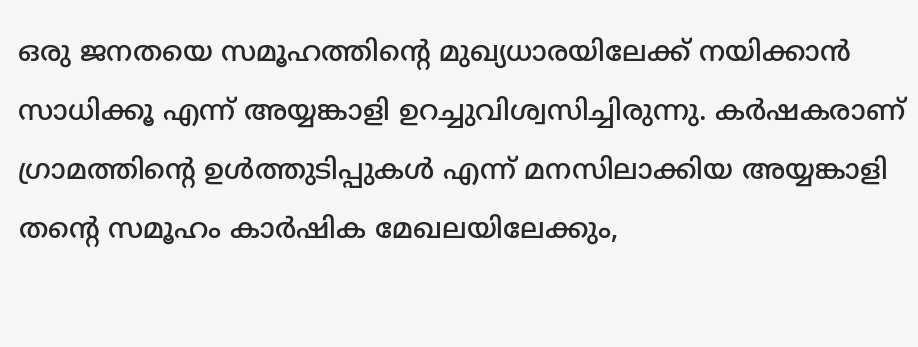ഒരു ജനതയെ സമൂഹത്തിന്റെ മുഖ്യധാരയിലേക്ക് നയിക്കാന്‍ സാധിക്കൂ എന്ന് അയ്യങ്കാളി ഉറച്ചുവിശ്വസിച്ചിരുന്നു. കര്‍ഷകരാണ് ഗ്രാമത്തിന്റെ ഉള്‍ത്തുടിപ്പുകള്‍ എന്ന് മനസിലാക്കിയ അയ്യങ്കാളി തന്റെ സമൂഹം കാര്‍ഷിക മേഖലയിലേക്കും,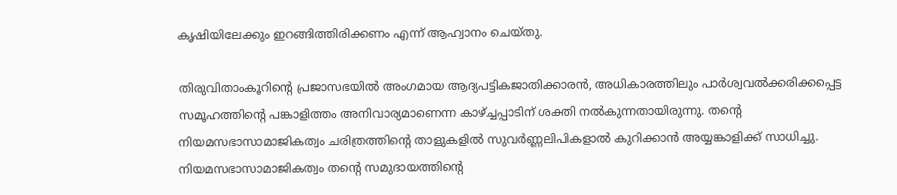കൃഷിയിലേക്കും ഇറങ്ങിത്തിരിക്കണം എന്ന് ആഹ്വാനം ചെയ്തു.

തിരുവിതാംകൂറിന്റെ പ്രജാസഭയില്‍ അംഗമായ ആദ്യപട്ടികജാതിക്കാരന്‍, അധികാരത്തിലും പാര്‍ശ്വവല്‍ക്കരിക്കപ്പെട്ട സമൂഹത്തിന്റെ പങ്കാളിത്തം അനിവാര്യമാണെന്ന കാഴ്ച്ചപ്പാടിന് ശക്തി നല്‍കുന്നതായിരുന്നു. തന്റെ നിയമസഭാസാമാജികത്വം ചരിത്രത്തിന്റെ താളുകളില്‍ സുവര്‍ണ്ണലിപികളാല്‍ കുറിക്കാന്‍ അയ്യങ്കാളിക്ക് സാധിച്ചു. നിയമസഭാസാമാജികത്വം തന്റെ സമുദായത്തിന്റെ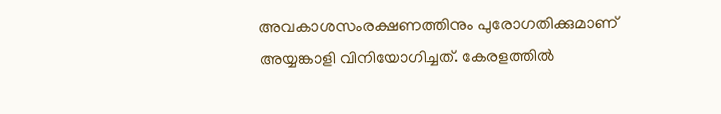അവകാശസംരക്ഷണത്തിനും പുരോഗതിക്കുമാണ് അയ്യങ്കാളി വിനിയോഗിച്ചത്. കേരളത്തില്‍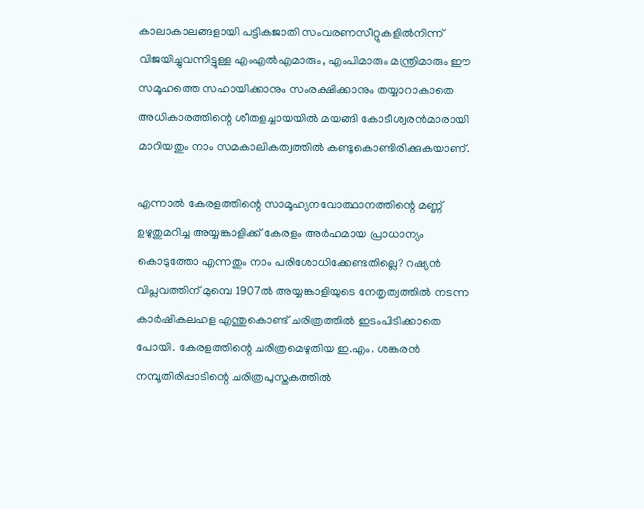കാലാകാലങ്ങളായി പട്ടികജാതി സംവരണസീറ്റുകളില്‍നിന്ന് വിജയിച്ചുവന്നിട്ടുള്ള എംഎല്‍എമാരും, എംപിമാരും മന്ത്രിമാരും ഈ സമൂഹത്തെ സഹായിക്കാനും സംരക്ഷിക്കാനും തയ്യാറാകാതെ അധികാരത്തിന്റെ ശീതളച്ചായയില്‍ മയങ്ങി കോടീശ്വരന്‍മാരായി മാറിയതും നാം സമകാലികത്വത്തില്‍ കണ്ടുകൊണ്ടിരിക്കുകയാണ്.

എന്നാല്‍ കേരളത്തിന്റെ സാമൂഹ്യനവോത്ഥാനത്തിന്റെ മണ്ണ് ഉഴുതുമറിച്ച അയ്യങ്കാളിക്ക് കേരളം അര്‍ഹമായ പ്രാധാന്യം കൊടുത്തോ എന്നതും നാം പരിശോധിക്കേണ്ടതില്ലെ? റഷ്യന്‍ വിപ്ലവത്തിന് മുമ്പെ 1907ല്‍ അയ്യങ്കാളിയുടെ നേതൃത്വത്തില്‍ നടന്ന കാര്‍ഷികലഹള എന്തുകൊണ്ട് ചരിത്രത്തില്‍ ഇടംപിടിക്കാതെ പോയി. കേരളത്തിന്റെ ചരിത്രമെഴുതിയ ഇ.എം. ശങ്കരന്‍ നമ്പൂതിരിപ്പാടിന്റെ ചരിത്രപുസ്തകത്തില്‍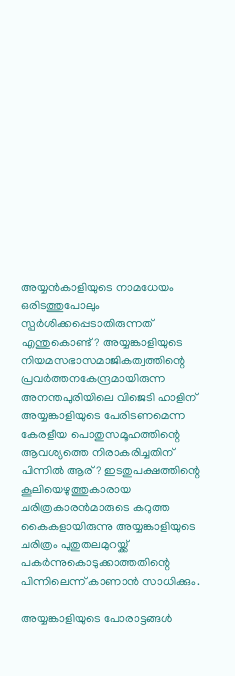അയ്യന്‍കാളിയുടെ നാമധേയം ഒരിടത്തുപോലും സ്പര്‍ശിക്കപ്പെടാതിരുന്നത് എന്തുകൊണ്ട്? അയ്യങ്കാളിയുടെ നിയമസഭാസമാജികത്വത്തിന്റെ പ്രവര്‍ത്തനകേന്ദ്രമായിരുന്ന അനന്തപുരിയിലെ വിജെടി ഹാളിന് അയ്യങ്കാളിയുടെ പേരിടണമെന്ന കേരളീയ പൊതുസമൂഹത്തിന്റെ ആവശ്യത്തെ നിരാകരിച്ചതിന് പിന്നില്‍ ആര്? ഇടതുപക്ഷത്തിന്റെ കൂലിയെഴുത്തുകാരായ ചരിത്രകാരന്‍മാരുടെ കറുത്ത കൈകളായിരുന്നു അയ്യങ്കാളിയുടെ ചരിത്രം പുതുതലമുറയ്ക്ക് പകര്‍ന്നുകൊടുക്കാത്തതിന്റെ പിന്നിലെന്ന് കാണാന്‍ സാധിക്കും.

അയ്യങ്കാളിയുടെ പോരാട്ടങ്ങള്‍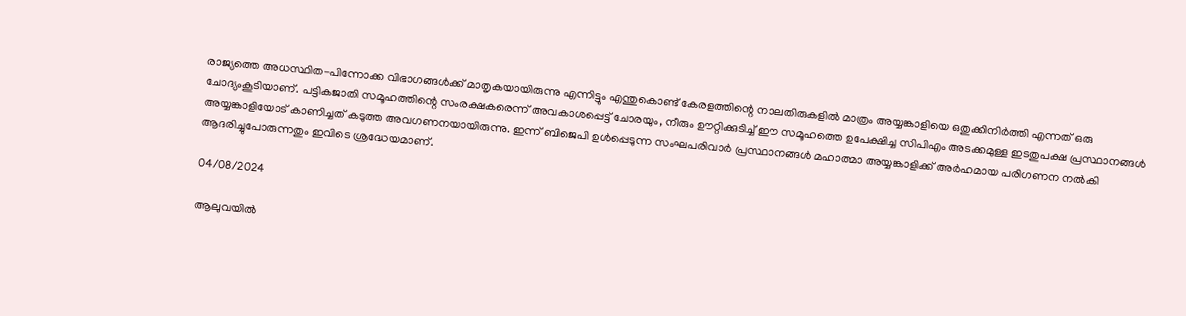രാജ്യത്തെ അധസ്ഥിത-പിന്നോക്ക വിഭാഗങ്ങള്‍ക്ക് മാതൃകയായിരുന്നു എന്നിട്ടും എന്തുകൊണ്ട് കേരളത്തിന്റെ നാലതിരുകളില്‍ മാത്രം അയ്യങ്കാളിയെ ഒതുക്കിനിര്‍ത്തി എന്നത് ഒരു ചോദ്യംകൂടിയാണ്. പട്ടികജാതി സമൂഹത്തിന്റെ സംരക്ഷകരെന്ന് അവകാശപ്പെട്ട് ചോരയും, നീരും ഊറ്റിക്കുടിച്ച് ഈ സമൂഹത്തെ ഉപേക്ഷിച്ച സിപിഎം അടക്കമുള്ള ഇടതുപക്ഷ പ്രസ്ഥാനങ്ങള്‍ അയ്യങ്കാളിയോട് കാണിച്ചത് കടുത്ത അവഗണനയായിരുന്നു. ഇന്ന് ബിജെപി ഉള്‍പ്പെടുന്ന സംഘപരിവാര്‍ പ്രസ്ഥാനങ്ങള്‍ മഹാത്മാ അയ്യങ്കാളിക്ക് അര്‍ഹമായ പരിഗണന നല്‍കി ആദരിച്ചുപോരുന്നതും ഇവിടെ ശ്രദ്ധേയമാണ്.

04/08/2024

ആലുവയിൽ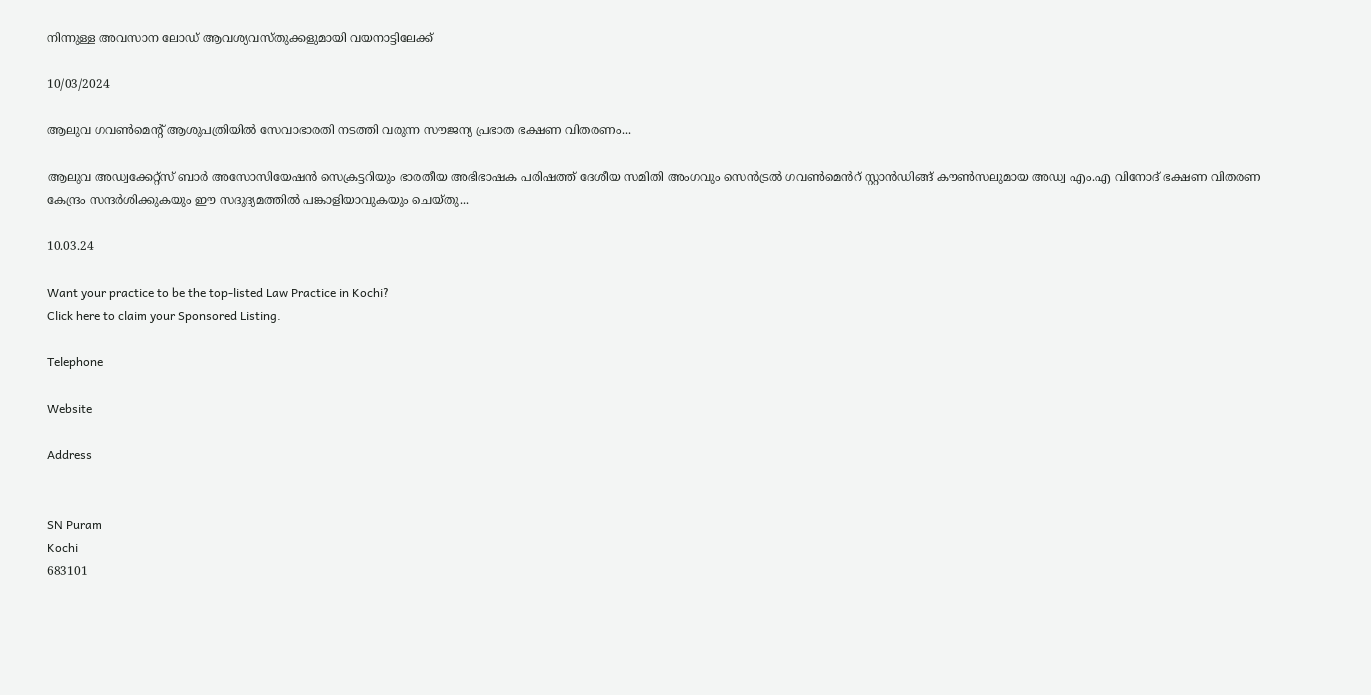നിന്നുള്ള അവസാന ലോഡ് ആവശ്യവസ്തുക്കളുമായി വയനാട്ടിലേക്ക്

10/03/2024

ആലുവ ഗവൺമെൻ്റ് ആശുപത്രിയിൽ സേവാഭാരതി നടത്തി വരുന്ന സൗജന്യ പ്രഭാത ഭക്ഷണ വിതരണം...

ആലുവ അഡ്വക്കേറ്റ്സ് ബാർ അസോസിയേഷൻ സെക്രട്ടറിയും ഭാരതീയ അഭിഭാഷക പരിഷത്ത് ദേശീയ സമിതി അംഗവും സെൻട്രൽ ഗവൺമെൻറ് സ്റ്റാൻഡിങ്ങ് കൗൺസലുമായ അഡ്വ എം.എ വിനോദ് ഭക്ഷണ വിതരണ കേന്ദ്രം സന്ദർശിക്കുകയും ഈ സദുദ്യമത്തിൽ പങ്കാളിയാവുകയും ചെയ്തു...

10.03.24

Want your practice to be the top-listed Law Practice in Kochi?
Click here to claim your Sponsored Listing.

Telephone

Website

Address


SN Puram
Kochi
683101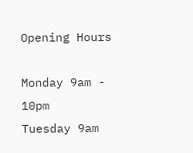Opening Hours

Monday 9am - 10pm
Tuesday 9am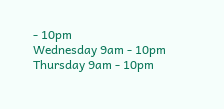- 10pm
Wednesday 9am - 10pm
Thursday 9am - 10pm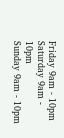Friday 9am - 10pm
Saturday 9am - 10pm
Sunday 9am - 10pm